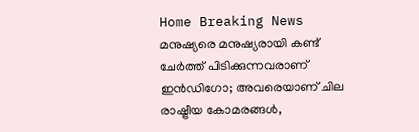Home Breaking News മനുഷ്യരെ മനുഷ്യരായി കണ്ട് ചേര്‍ത്ത് പിടിക്കുന്നവരാണ് ഇന്‍ഡിഗോ; അവരെയാണ് ചില രാഷ്ട്രീയ കോമരങ്ങള്‍,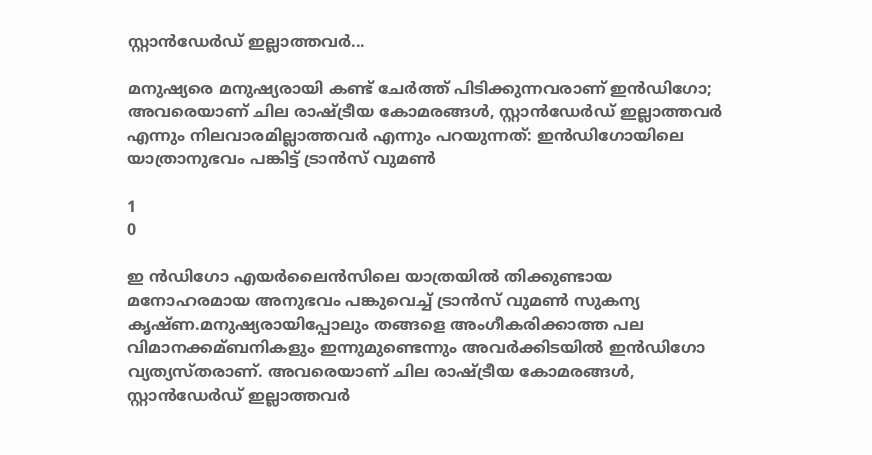സ്റ്റാന്‍ഡേര്‍ഡ് ഇല്ലാത്തവര്‍...

മനുഷ്യരെ മനുഷ്യരായി കണ്ട് ചേര്‍ത്ത് പിടിക്കുന്നവരാണ് ഇന്‍ഡിഗോ; അവരെയാണ് ചില രാഷ്ട്രീയ കോമരങ്ങള്‍, സ്റ്റാന്‍ഡേര്‍ഡ് ഇല്ലാത്തവര്‍ എന്നും നിലവാരമില്ലാത്തവര്‍ എന്നും പറയുന്നത്: ഇന്‍ഡിഗോയിലെ യാത്രാനുഭവം പങ്കിട്ട് ട്രാന്‍സ് വുമണ്‍

1
0

ഇ ന്‍ഡിഗോ എയര്‍ലൈന്‍സിലെ യാത്രയില്‍ തിക്കുണ്ടായ മനോഹരമായ അനുഭവം പങ്കുവെച്ച് ട്രാന്‍സ് വുമണ്‍ സുകന്യ കൃഷ്ണ.മനുഷ്യരായിപ്പോലും തങ്ങളെ അംഗീകരിക്കാത്ത പല വിമാനക്കമ്ബനികളും ഇന്നുമുണ്ടെന്നും അവര്‍ക്കിടയില്‍ ഇന്‍ഡിഗോ വ്യത്യസ്തരാണ്. അവരെയാണ് ചില രാഷ്ട്രീയ കോമരങ്ങള്‍, സ്റ്റാന്‍ഡേര്‍ഡ് ഇല്ലാത്തവര്‍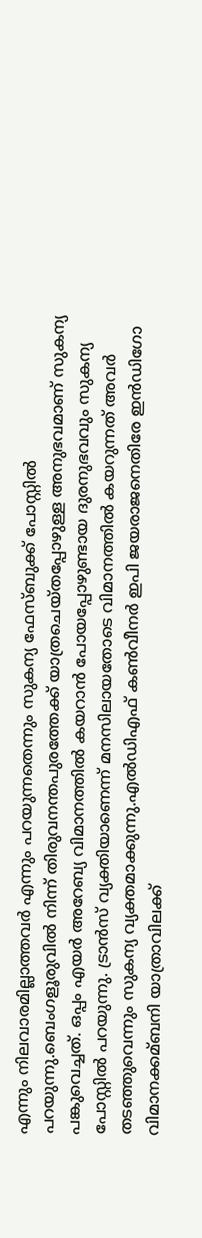എന്നും നിലവാരമില്ലാത്തവര്‍ എന്നും പറയുന്നതെന്നും സുകന്യ ഫേസ്ബുക്ക് പോസ്റ്റില്‍ പറയുന്നു.ബെംഗളൂരുവില്‍ നിന്ന് തിരുവനന്തപുരത്തേക്ക് യാത്രചെയ്തപ്പോഴുള്ള അനുഭവമാണ് സുകന്യ പങ്കുവെച്ചത്. ഒപ്പം എയര്‍ അറേബ്യ വിമാനത്തില്‍ കയറാന്‍ പോയപ്പോഴുണ്ടായ ദുരനുഭവവും സുകന്യ പോസ്റ്റില്‍ പറയുന്നു. ട്രാന്‍സ് വ്യക്തിയാണെന്ന് മനസിലായതോടെ വിമാനത്തില്‍ കയറുന്നത് അവര്‍ തടഞ്ഞുവെന്നും സുകന്യ വ്യക്തമാക്കുന്നു.എല്‍ഡിഎഫ് കണ്‍വീനര്‍ ഇപി ജയരാജനെതിരേ ഇന്‍ഡിഗോ വിമാനക്കമ്ബനി യാത്രാവിലക്ക്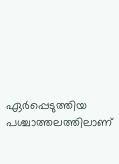ഏര്‍പ്പെടുത്തിയ പശ്ചാത്തലത്തിലാണ്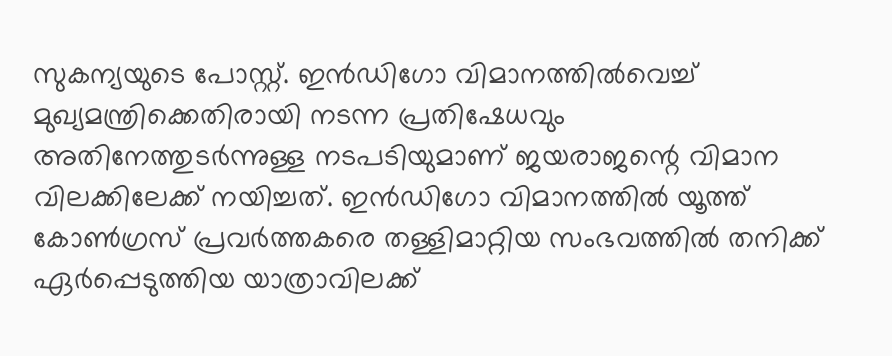സുകന്യയുടെ പോസ്റ്റ്. ഇന്‍ഡിഗോ വിമാനത്തില്‍വെച്ച് മുഖ്യമന്ത്രിക്കെതിരായി നടന്ന പ്രതിഷേധവും അതിനേത്തുടര്‍ന്നുള്ള നടപടിയുമാണ് ജയരാജന്റെ വിമാന വിലക്കിലേക്ക് നയിച്ചത്. ഇന്‍ഡിഗോ വിമാനത്തില്‍ യൂത്ത് കോണ്‍ഗ്രസ് പ്രവര്‍ത്തകരെ തള്ളിമാറ്റിയ സംഭവത്തില്‍ തനിക്ക് ഏര്‍പ്പെടുത്തിയ യാത്രാവിലക്ക്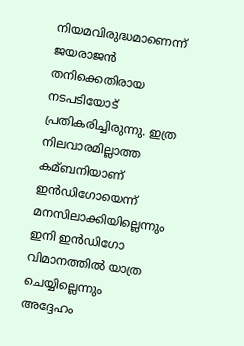നിയമവിരുദ്ധമാണെന്ന് ജയരാജന്‍ തനിക്കെതിരായ നടപടിയോട് പ്രതികരിച്ചിരുന്നു. ഇത്ര നിലവാരമില്ലാത്ത കമ്ബനിയാണ് ഇന്‍ഡിഗോയെന്ന് മനസിലാക്കിയില്ലെന്നും ഇനി ഇന്‍ഡിഗോ വിമാനത്തില്‍ യാത്ര ചെയ്യില്ലെന്നും അദ്ദേഹം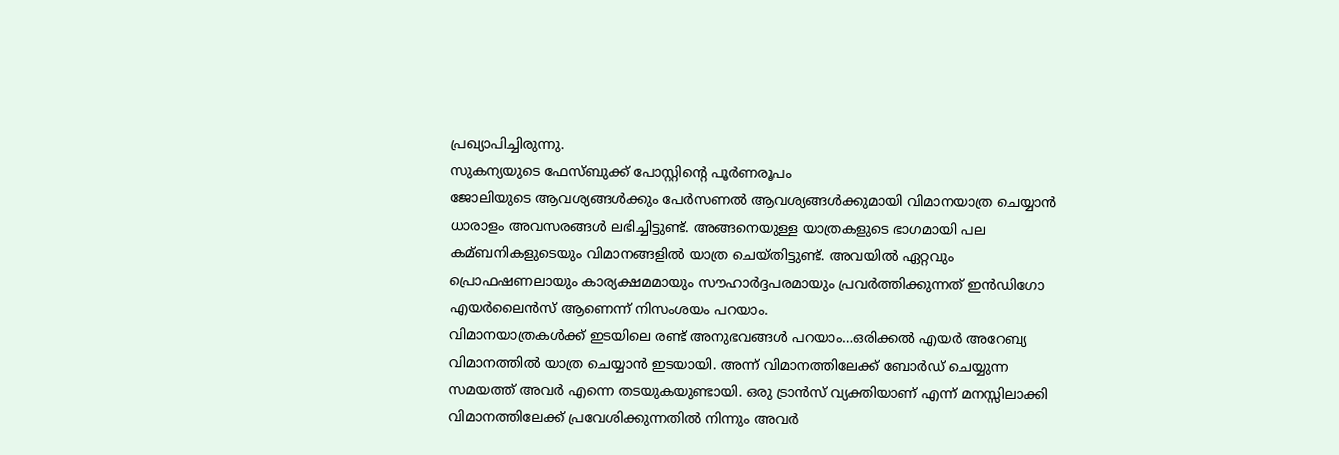പ്രഖ്യാപിച്ചിരുന്നു.
സുകന്യയുടെ ഫേസ്ബുക്ക് പോസ്റ്റിന്റെ പൂര്‍ണരൂപം
ജോലിയുടെ ആവശ്യങ്ങള്‍ക്കും പേര്‍സണല്‍ ആവശ്യങ്ങള്‍ക്കുമായി വിമാനയാത്ര ചെയ്യാന്‍ ധാരാളം അവസരങ്ങള്‍ ലഭിച്ചിട്ടുണ്ട്. അങ്ങനെയുള്ള യാത്രകളുടെ ഭാഗമായി പല കമ്ബനികളുടെയും വിമാനങ്ങളില്‍ യാത്ര ചെയ്തിട്ടുണ്ട്. അവയില്‍ ഏറ്റവും പ്രൊഫഷണലായും കാര്യക്ഷമമായും സൗഹാര്‍ദ്ദപരമായും പ്രവര്‍ത്തിക്കുന്നത് ഇന്‍ഡിഗോ എയര്‍ലൈന്‍സ് ആണെന്ന് നിസംശയം പറയാം.
വിമാനയാത്രകള്‍ക്ക് ഇടയിലെ രണ്ട് അനുഭവങ്ങള്‍ പറയാം…ഒരിക്കല്‍ എയര്‍ അറേബ്യ വിമാനത്തില്‍ യാത്ര ചെയ്യാന്‍ ഇടയായി. അന്ന് വിമാനത്തിലേക്ക് ബോര്‍ഡ് ചെയ്യുന്ന സമയത്ത് അവര്‍ എന്നെ തടയുകയുണ്ടായി. ഒരു ട്രാന്‍സ് വ്യക്തിയാണ് എന്ന് മനസ്സിലാക്കി വിമാനത്തിലേക്ക് പ്രവേശിക്കുന്നതില്‍ നിന്നും അവര്‍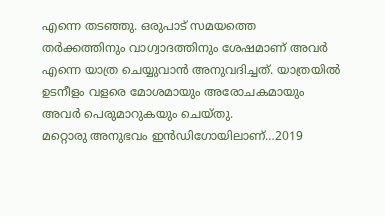എന്നെ തടഞ്ഞു. ഒരുപാട് സമയത്തെ തര്‍ക്കത്തിനും വാഗ്വാദത്തിനും ശേഷമാണ് അവര്‍ എന്നെ യാത്ര ചെയ്യുവാന്‍ അനുവദിച്ചത്. യാത്രയില്‍ ഉടനീളം വളരെ മോശമായും അരോചകമായും അവര്‍ പെരുമാറുകയും ചെയ്തു.
മറ്റൊരു അനുഭവം ഇന്‍ഡിഗോയിലാണ്…2019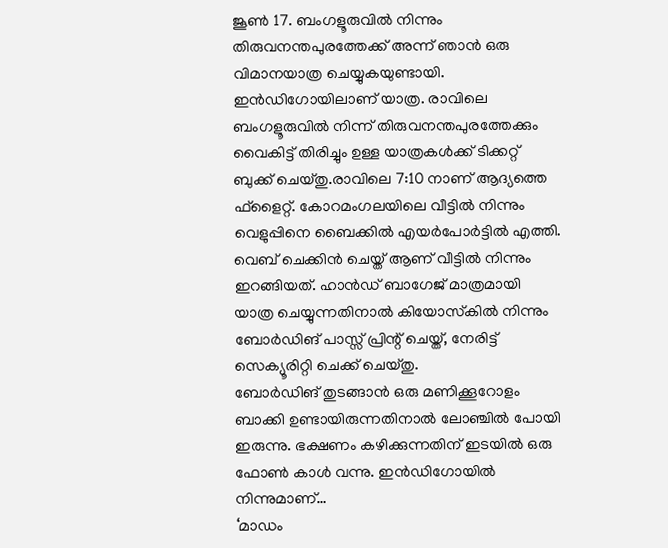ജൂണ്‍ 17. ബംഗളൂരുവില്‍ നിന്നും തിരുവനന്തപുരത്തേക്ക് അന്ന് ഞാന്‍ ഒരു വിമാനയാത്ര ചെയ്യുകയുണ്ടായി. ഇന്‍ഡിഗോയിലാണ് യാത്ര. രാവിലെ ബംഗളൂരുവില്‍ നിന്ന് തിരുവനന്തപുരത്തേക്കും വൈകിട്ട് തിരിച്ചും ഉള്ള യാത്രകള്‍ക്ക് ടിക്കറ്റ് ബുക്ക് ചെയ്തു.രാവിലെ 7:10 നാണ് ആദ്യത്തെ ഫ്ളൈറ്റ്. കോറമംഗലയിലെ വീട്ടില്‍ നിന്നും വെളുപ്പിനെ ബൈക്കില്‍ എയര്‍പോര്‍ട്ടില്‍ എത്തി. വെബ് ചെക്കിന്‍ ചെയ്ത് ആണ് വീട്ടില്‍ നിന്നും ഇറങ്ങിയത്. ഹാന്‍ഡ് ബാഗേജ് മാത്രമായി യാത്ര ചെയ്യുന്നതിനാല്‍ കിയോസ്‌കില്‍ നിന്നും ബോര്‍ഡിങ് പാസ്സ് പ്രിന്റ് ചെയ്ത്, നേരിട്ട് സെക്യൂരിറ്റി ചെക്ക് ചെയ്തു.
ബോര്‍ഡിങ് തുടങ്ങാന്‍ ഒരു മണിക്കൂറോളം ബാക്കി ഉണ്ടായിരുന്നതിനാല്‍ ലോഞ്ചില്‍ പോയി ഇരുന്നു. ഭക്ഷണം കഴിക്കുന്നതിന് ഇടയില്‍ ഒരു ഫോണ്‍ കാള്‍ വന്നു. ഇന്‍ഡിഗോയില്‍ നിന്നുമാണ്…
‘മാഡം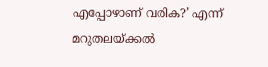എപ്പോഴാണ് വരിക?’ എന്ന് മറുതലയ്ക്കല്‍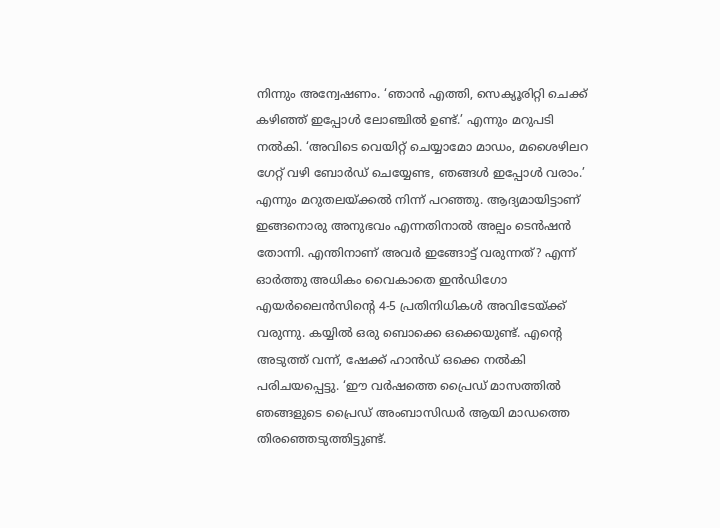നിന്നും അന്വേഷണം. ‘ഞാന്‍ എത്തി, സെക്യൂരിറ്റി ചെക്ക് കഴിഞ്ഞ് ഇപ്പോള്‍ ലോഞ്ചില്‍ ഉണ്ട്.’ എന്നും മറുപടി നല്‍കി. ‘അവിടെ വെയിറ്റ് ചെയ്യാമോ മാഡം, മശൈഴിലറ ഗേറ്റ് വഴി ബോര്‍ഡ് ചെയ്യേണ്ട, ഞങ്ങള്‍ ഇപ്പോള്‍ വരാം.’ എന്നും മറുതലയ്ക്കല്‍ നിന്ന് പറഞ്ഞു. ആദ്യമായിട്ടാണ് ഇങ്ങനൊരു അനുഭവം എന്നതിനാല്‍ അല്പം ടെന്‍ഷന്‍ തോന്നി. എന്തിനാണ് അവര്‍ ഇങ്ങോട്ട് വരുന്നത്? എന്ന് ഓര്‍ത്തു അധികം വൈകാതെ ഇന്‍ഡിഗോ എയര്‍ലൈന്‍സിന്റെ 4-5 പ്രതിനിധികള്‍ അവിടേയ്ക്ക് വരുന്നു. കയ്യില്‍ ഒരു ബൊക്കെ ഒക്കെയുണ്ട്. എന്റെ അടുത്ത് വന്ന്, ഷേക്ക് ഹാന്‍ഡ് ഒക്കെ നല്‍കി പരിചയപ്പെട്ടു. ‘ഈ വര്‍ഷത്തെ പ്രൈഡ് മാസത്തില്‍ ഞങ്ങളുടെ പ്രൈഡ് അംബാസിഡര്‍ ആയി മാഡത്തെ തിരഞ്ഞെടുത്തിട്ടുണ്ട്.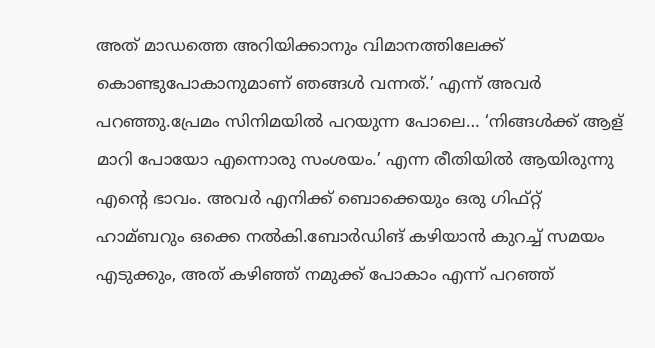അത് മാഡത്തെ അറിയിക്കാനും വിമാനത്തിലേക്ക് കൊണ്ടുപോകാനുമാണ് ഞങ്ങള്‍ വന്നത്.’ എന്ന് അവര്‍ പറഞ്ഞു.പ്രേമം സിനിമയില്‍ പറയുന്ന പോലെ… ‘നിങ്ങള്‍ക്ക് ആള് മാറി പോയോ എന്നൊരു സംശയം.’ എന്ന രീതിയില്‍ ആയിരുന്നു എന്റെ ഭാവം. അവര്‍ എനിക്ക് ബൊക്കെയും ഒരു ഗിഫ്റ്റ് ഹാമ്ബറും ഒക്കെ നല്‍കി.ബോര്‍ഡിങ് കഴിയാന്‍ കുറച്ച് സമയം എടുക്കും, അത് കഴിഞ്ഞ് നമുക്ക് പോകാം എന്ന് പറഞ്ഞ്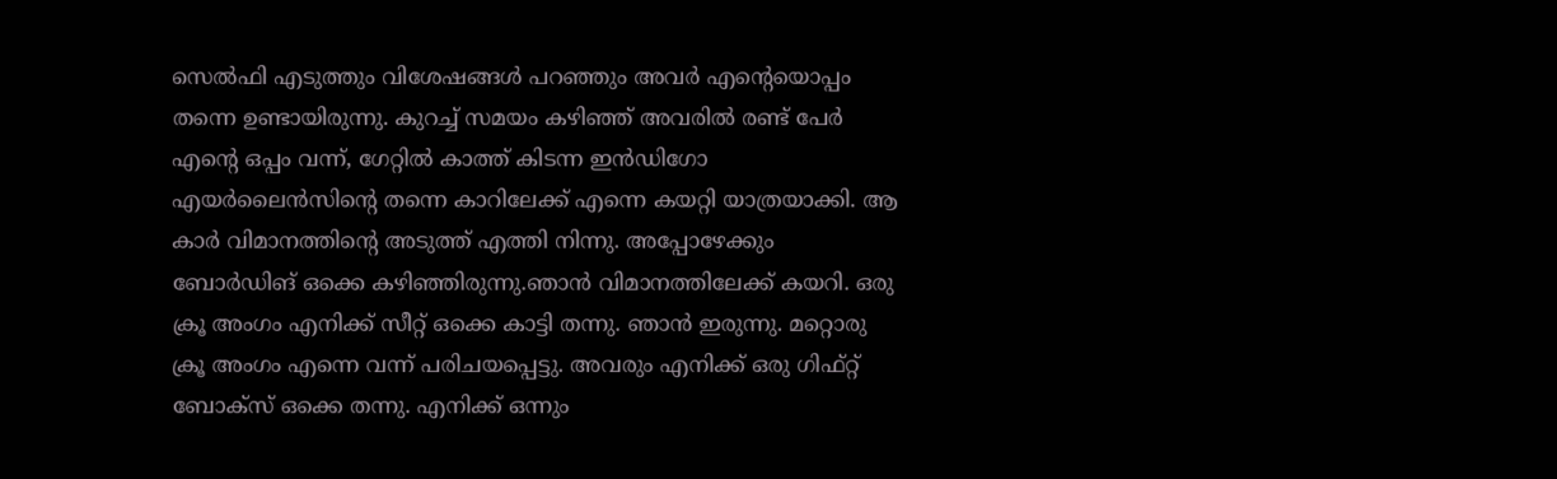സെല്‍ഫി എടുത്തും വിശേഷങ്ങള്‍ പറഞ്ഞും അവര്‍ എന്റെയൊപ്പം തന്നെ ഉണ്ടായിരുന്നു. കുറച്ച് സമയം കഴിഞ്ഞ് അവരില്‍ രണ്ട് പേര്‍ എന്റെ ഒപ്പം വന്ന്, ഗേറ്റില്‍ കാത്ത് കിടന്ന ഇന്‍ഡിഗോ എയര്‍ലൈന്‍സിന്റെ തന്നെ കാറിലേക്ക് എന്നെ കയറ്റി യാത്രയാക്കി. ആ കാര്‍ വിമാനത്തിന്റെ അടുത്ത് എത്തി നിന്നു. അപ്പോഴേക്കും ബോര്‍ഡിങ് ഒക്കെ കഴിഞ്ഞിരുന്നു.ഞാന്‍ വിമാനത്തിലേക്ക് കയറി. ഒരു ക്രൂ അംഗം എനിക്ക് സീറ്റ് ഒക്കെ കാട്ടി തന്നു. ഞാന്‍ ഇരുന്നു. മറ്റൊരു ക്രൂ അംഗം എന്നെ വന്ന് പരിചയപ്പെട്ടു. അവരും എനിക്ക് ഒരു ഗിഫ്റ്റ് ബോക്‌സ് ഒക്കെ തന്നു. എനിക്ക് ഒന്നും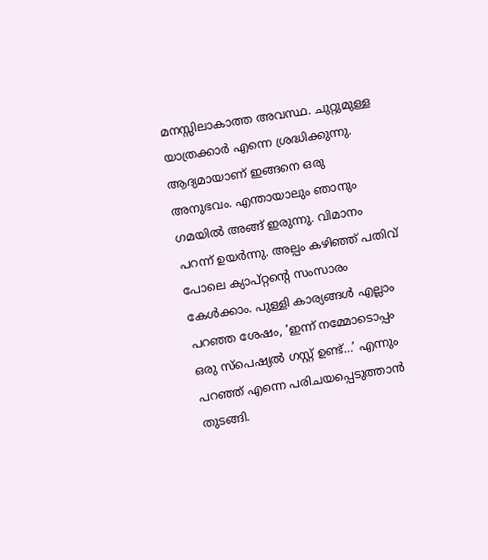മനസ്സിലാകാത്ത അവസ്ഥ. ചുറ്റുമുള്ള യാത്രക്കാര്‍ എന്നെ ശ്രദ്ധിക്കുന്നു. ആദ്യമായാണ് ഇങ്ങനെ ഒരു അനുഭവം. എന്തായാലും ഞാനും ഗമയില്‍ അങ്ങ് ഇരുന്നു. വിമാനം പറന്ന് ഉയര്‍ന്നു. അല്പം കഴിഞ്ഞ് പതിവ് പോലെ ക്യാപ്റ്റന്റെ സംസാരം കേള്‍ക്കാം. പുള്ളി കാര്യങ്ങള്‍ എല്ലാം പറഞ്ഞ ശേഷം, ‘ഇന്ന് നമ്മോടൊപ്പം ഒരു സ്പെഷ്യല്‍ ഗസ്റ്റ് ഉണ്ട്…’ എന്നും പറഞ്ഞ് എന്നെ പരിചയപ്പെടുത്താന്‍ തുടങ്ങി.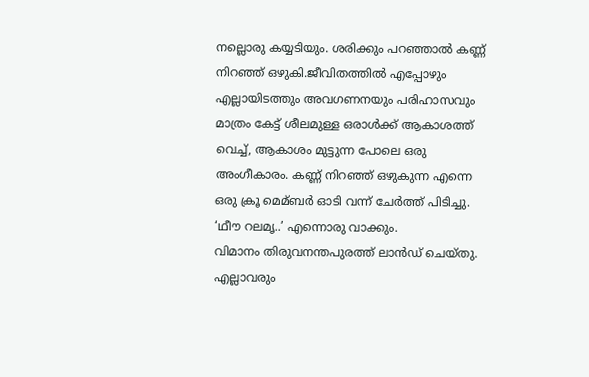നല്ലൊരു കയ്യടിയും. ശരിക്കും പറഞ്ഞാല്‍ കണ്ണ് നിറഞ്ഞ് ഒഴുകി.ജീവിതത്തില്‍ എപ്പോഴും എല്ലായിടത്തും അവഗണനയും പരിഹാസവും മാത്രം കേട്ട് ശീലമുള്ള ഒരാള്‍ക്ക് ആകാശത്ത് വെച്ച്, ആകാശം മുട്ടുന്ന പോലെ ഒരു അംഗീകാരം. കണ്ണ് നിറഞ്ഞ് ഒഴുകുന്ന എന്നെ ഒരു ക്രൂ മെമ്ബര്‍ ഓടി വന്ന് ചേര്‍ത്ത് പിടിച്ചു. ‘ഥീൗ റലമൃ..’ എന്നൊരു വാക്കും.
വിമാനം തിരുവനന്തപുരത്ത് ലാന്‍ഡ് ചെയ്തു. എല്ലാവരും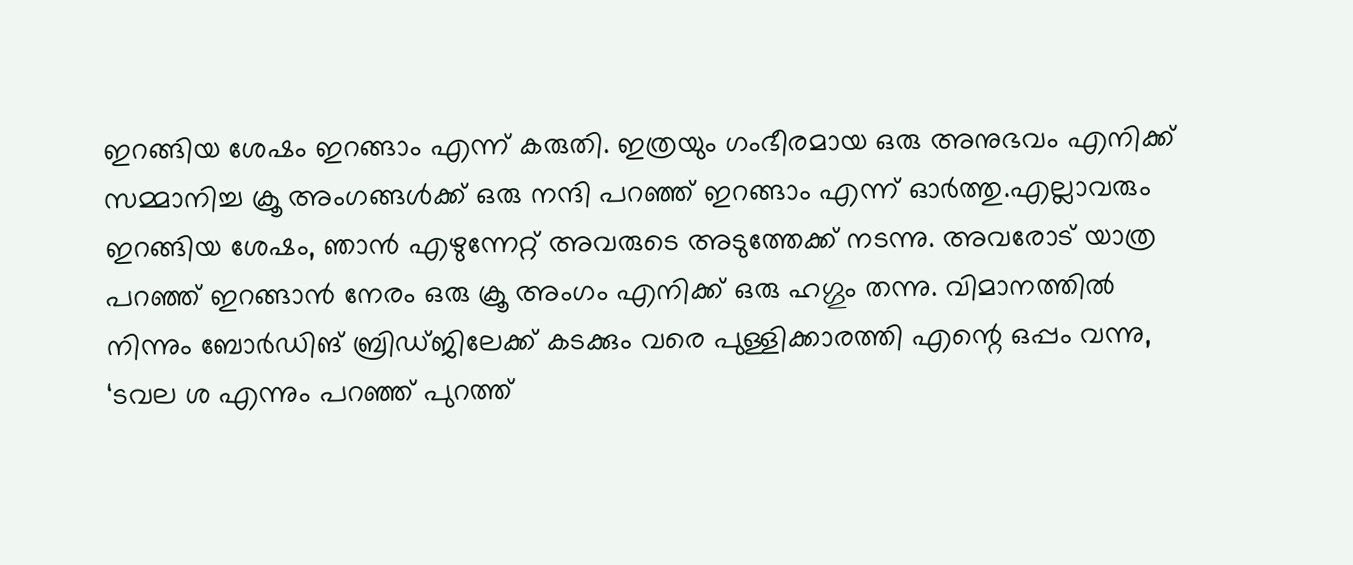ഇറങ്ങിയ ശേഷം ഇറങ്ങാം എന്ന് കരുതി. ഇത്രയും ഗംഭീരമായ ഒരു അനുഭവം എനിക്ക് സമ്മാനിച്ച ക്രൂ അംഗങ്ങള്‍ക്ക് ഒരു നന്ദി പറഞ്ഞ് ഇറങ്ങാം എന്ന് ഓര്‍ത്തു.എല്ലാവരും ഇറങ്ങിയ ശേഷം, ഞാന്‍ എഴുന്നേറ്റ് അവരുടെ അടുത്തേക്ക് നടന്നു. അവരോട് യാത്ര പറഞ്ഞ് ഇറങ്ങാന്‍ നേരം ഒരു ക്രൂ അംഗം എനിക്ക് ഒരു ഹഗ്ഗും തന്നു. വിമാനത്തില്‍ നിന്നും ബോര്‍ഡിങ് ബ്രിഡ്ജിലേക്ക് കടക്കും വരെ പുള്ളിക്കാരത്തി എന്റെ ഒപ്പം വന്നു, ‘ടവല ശ എന്നും പറഞ്ഞ് പുറത്ത്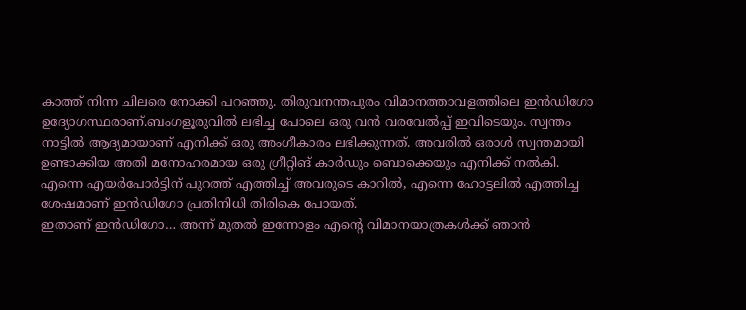കാത്ത് നിന്ന ചിലരെ നോക്കി പറഞ്ഞു. തിരുവനന്തപുരം വിമാനത്താവളത്തിലെ ഇന്‍ഡിഗോ ഉദ്യോഗസ്ഥരാണ്.ബംഗളൂരുവില്‍ ലഭിച്ച പോലെ ഒരു വന്‍ വരവേല്‍പ്പ് ഇവിടെയും. സ്വന്തം നാട്ടില്‍ ആദ്യമായാണ് എനിക്ക് ഒരു അംഗീകാരം ലഭിക്കുന്നത്. അവരില്‍ ഒരാള്‍ സ്വന്തമായി ഉണ്ടാക്കിയ അതി മനോഹരമായ ഒരു ഗ്രീറ്റിങ് കാര്‍ഡും ബൊക്കെയും എനിക്ക് നല്‍കി. എന്നെ എയര്‍പോര്‍ട്ടിന് പുറത്ത് എത്തിച്ച് അവരുടെ കാറില്‍, എന്നെ ഹോട്ടലില്‍ എത്തിച്ച ശേഷമാണ് ഇന്‍ഡിഗോ പ്രതിനിധി തിരികെ പോയത്.
ഇതാണ് ഇന്‍ഡിഗോ… അന്ന് മുതല്‍ ഇന്നോളം എന്റെ വിമാനയാത്രകള്‍ക്ക് ഞാന്‍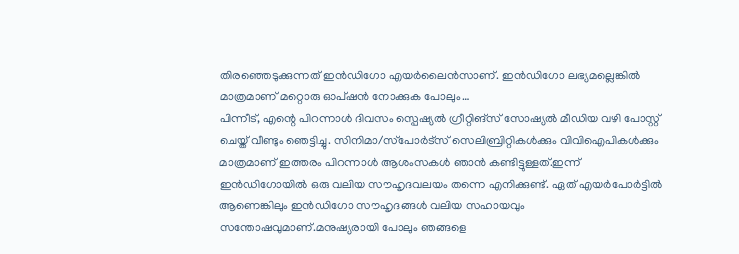തിരഞ്ഞെടുക്കുന്നത് ഇന്‍ഡിഗോ എയര്‍ലൈന്‍സാണ്. ഇന്‍ഡിഗോ ലഭ്യമല്ലെങ്കില്‍ മാത്രമാണ് മറ്റൊരു ഓപ്ഷന്‍ നോക്കുക പോലും…
പിന്നീട്, എന്റെ പിറന്നാള്‍ ദിവസം സ്പെഷ്യല്‍ ഗ്രീറ്റിങ്സ് സോഷ്യല്‍ മീഡിയ വഴി പോസ്റ്റ് ചെയ്ത് വീണ്ടും ഞെട്ടിച്ചു. സിനിമാ/സ്‌പോര്‍ട്‌സ് സെലിബ്രിറ്റികള്‍ക്കും വിവിഐപികള്‍ക്കും മാത്രമാണ് ഇത്തരം പിറന്നാള്‍ ആശംസകള്‍ ഞാന്‍ കണ്ടിട്ടുള്ളത്.ഇന്ന് ഇന്‍ഡിഗോയില്‍ ഒരു വലിയ സൗഹൃദവലയം തന്നെ എനിക്കുണ്ട്. ഏത് എയര്‍പോര്‍ട്ടില്‍ ആണെങ്കിലും ഇന്‍ഡിഗോ സൗഹൃദങ്ങള്‍ വലിയ സഹായവും സന്തോഷവുമാണ്.മനുഷ്യരായി പോലും ഞങ്ങളെ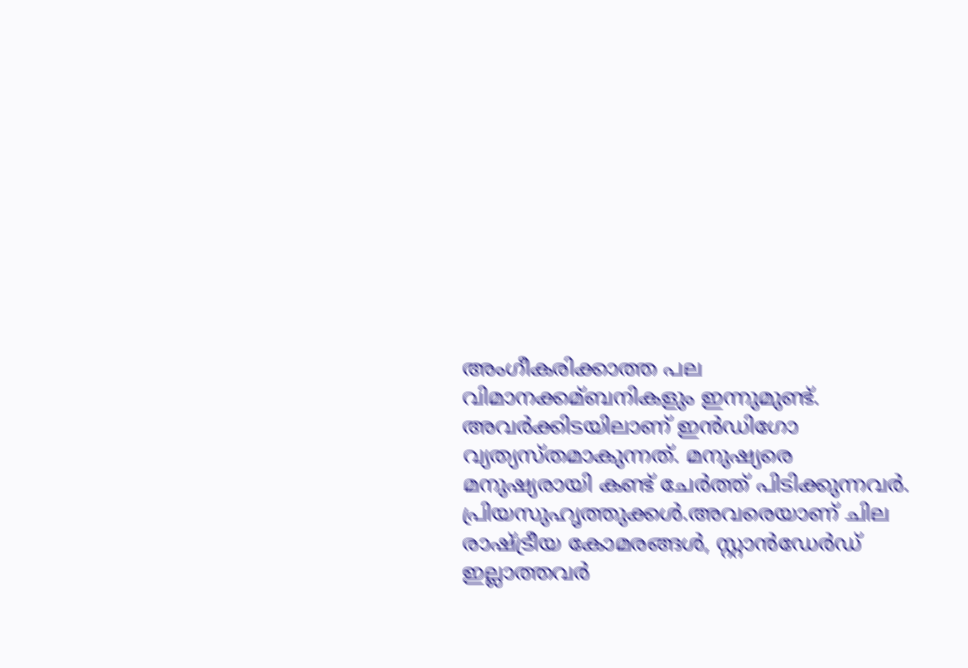അംഗീകരിക്കാത്ത പല വിമാനക്കമ്ബനികളും ഇന്നുമുണ്ട്. അവര്‍ക്കിടയിലാണ് ഇന്‍ഡിഗോ വ്യത്യസ്തമാകുന്നത്. മനുഷ്യരെ മനുഷ്യരായി കണ്ട് ചേര്‍ത്ത് പിടിക്കുന്നവര്‍. പ്രിയസുഹൃത്തുക്കള്‍.അവരെയാണ് ചില രാഷ്ട്രീയ കോമരങ്ങള്‍, സ്റ്റാന്‍ഡേര്‍ഡ് ഇല്ലാത്തവര്‍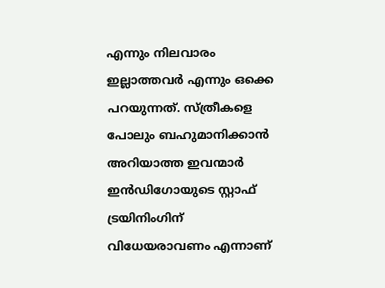എന്നും നിലവാരം ഇല്ലാത്തവര്‍ എന്നും ഒക്കെ പറയുന്നത്. സ്ത്രീകളെ പോലും ബഹുമാനിക്കാന്‍ അറിയാത്ത ഇവന്മാര്‍ ഇന്‍ഡിഗോയുടെ സ്റ്റാഫ് ട്രയിനിംഗിന് വിധേയരാവണം എന്നാണ്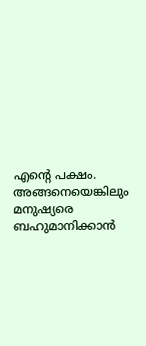എന്റെ പക്ഷം. അങ്ങനെയെങ്കിലും മനുഷ്യരെ ബഹുമാനിക്കാന്‍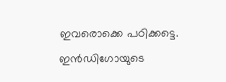ഇവരൊക്കെ പഠിക്കട്ടെ.
ഇന്‍ഡിഗോയുടെ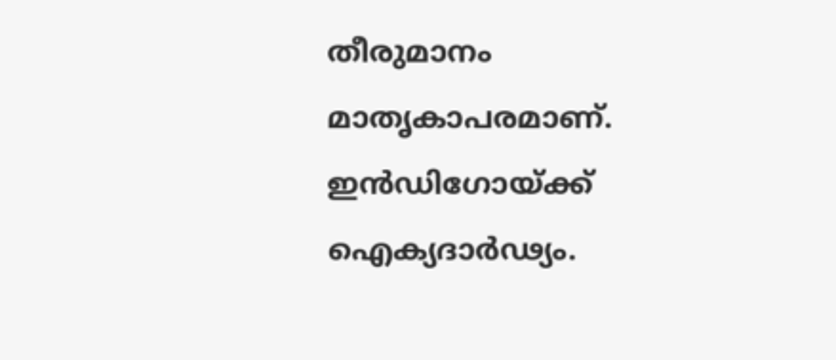തീരുമാനം മാതൃകാപരമാണ്. ഇന്‍ഡിഗോയ്ക്ക് ഐക്യദാര്‍ഢ്യം.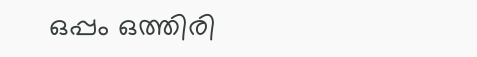ഒപ്പം ഒത്തിരി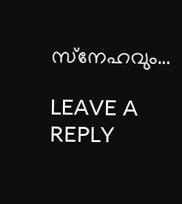സ്‌നേഹവും…

LEAVE A REPLY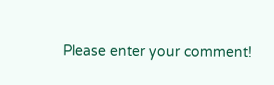Please enter your comment!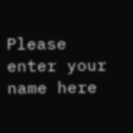Please enter your name here